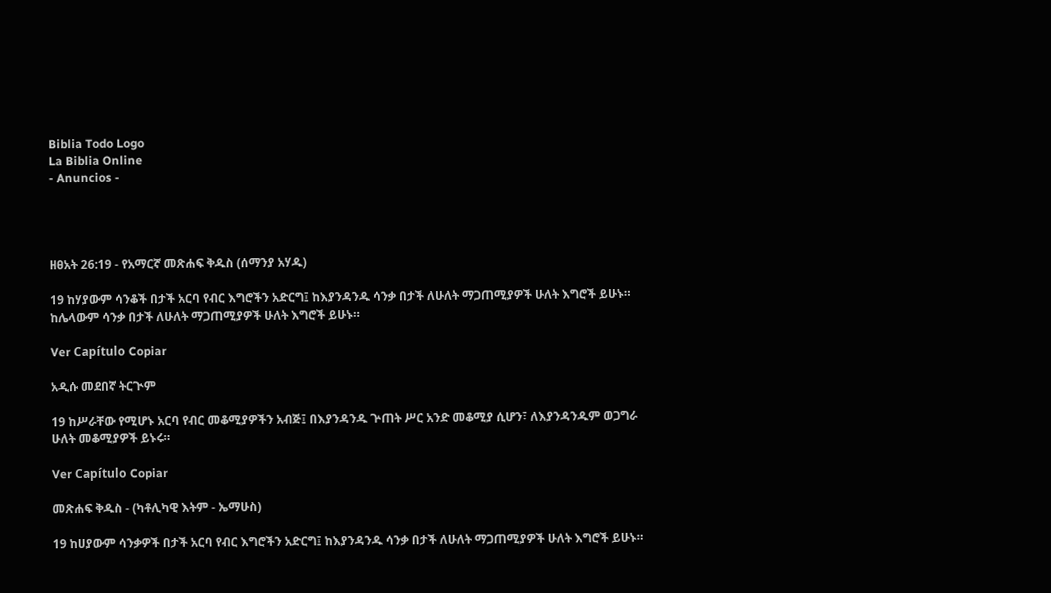Biblia Todo Logo
La Biblia Online
- Anuncios -




ዘፀአት 26:19 - የአማርኛ መጽሐፍ ቅዱስ (ሰማንያ አሃዱ)

19 ከሃያውም ሳንቆች በታች አርባ የብር እግሮችን አድርግ፤ ከእያንዳንዱ ሳንቃ በታች ለሁለት ማጋጠሚያዎች ሁለት እግሮች ይሁኑ። ከሌላውም ሳንቃ በታች ለሁለት ማጋጠሚያዎች ሁለት እግሮች ይሁኑ።

Ver Capítulo Copiar

አዲሱ መደበኛ ትርጒም

19 ከሥራቸው የሚሆኑ አርባ የብር መቆሚያዎችን አብጅ፤ በእያንዳንዱ ጕጠት ሥር አንድ መቆሚያ ሲሆን፣ ለእያንዳንዱም ወጋግራ ሁለት መቆሚያዎች ይኑሩ።

Ver Capítulo Copiar

መጽሐፍ ቅዱስ - (ካቶሊካዊ እትም - ኤማሁስ)

19 ከሀያውም ሳንቃዎች በታች አርባ የብር እግሮችን አድርግ፤ ከእያንዳንዱ ሳንቃ በታች ለሁለት ማጋጠሚያዎች ሁለት እግሮች ይሁኑ።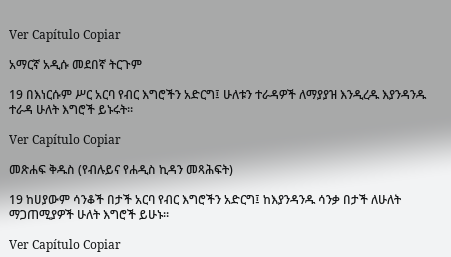Ver Capítulo Copiar

አማርኛ አዲሱ መደበኛ ትርጉም

19 በእነርሱም ሥር አርባ የብር እግሮችን አድርግ፤ ሁለቱን ተራዳዎች ለማያያዝ እንዲረዱ እያንዳንዱ ተራዳ ሁለት እግሮች ይኑሩት።

Ver Capítulo Copiar

መጽሐፍ ቅዱስ (የብሉይና የሐዲስ ኪዳን መጻሕፍት)

19 ከሀያውም ሳንቆች በታች አርባ የብር እግሮችን አድርግ፤ ከእያንዳንዱ ሳንቃ በታች ለሁለት ማጋጠሚያዎች ሁለት እግሮች ይሁኑ።

Ver Capítulo Copiar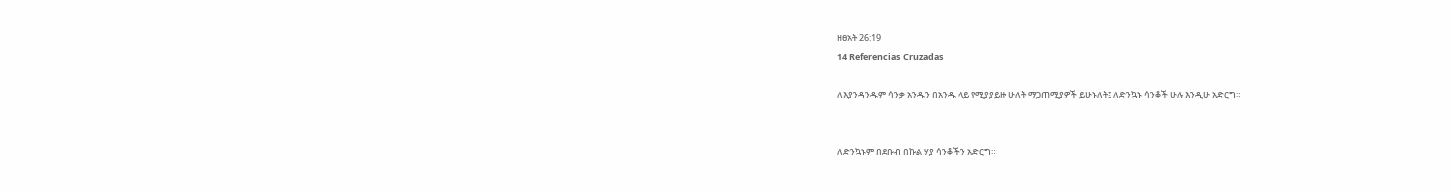ዘፀአት 26:19
14 Referencias Cruzadas

ለእያንዳንዱም ሳንቃ አንዱን በአንዱ ላይ የሚያያይዙ ሁለት ማጋጠሚያዎች ይሁኑለት፤ ለድንኳኑ ሳንቆች ሁሉ እንዲሁ አድርግ።


ለድንኳኑም በደቡብ በኩል ሃያ ሳንቆችን አድርግ።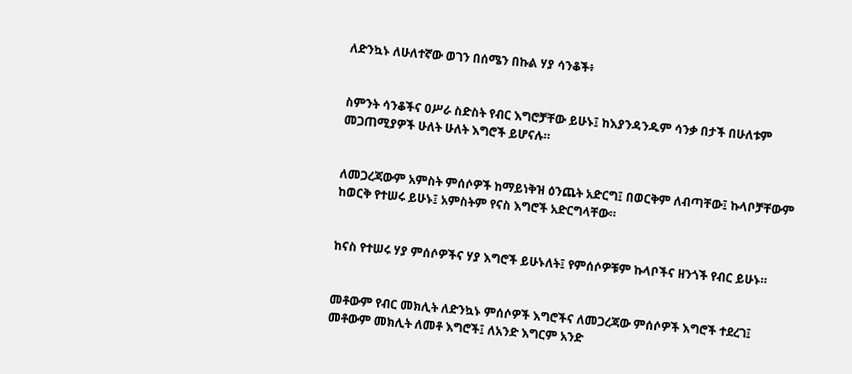ለድንኳኑ ለሁለተኛው ወገን በሰሜን በኩል ሃያ ሳንቆች፥


ስምንት ሳንቆችና ዐሥራ ስድስት የብር እግሮቻቸው ይሁኑ፤ ከእያንዳንዱም ሳንቃ በታች በሁለቱም መጋጠሚያዎች ሁለት ሁለት እግሮች ይሆናሉ።


ለመጋረጃውም አምስት ምሰሶዎች ከማይነቅዝ ዕንጨት አድርግ፤ በወርቅም ለብጣቸው፤ ኩላቦቻቸውም ከወርቅ የተሠሩ ይሁኑ፤ አምስትም የናስ እግሮች አድርግላቸው።


ከናስ የተሠሩ ሃያ ምሰሶዎችና ሃያ እግሮች ይሁኑለት፤ የምሰሶዎቹም ኩላቦችና ዘንጎች የብር ይሁኑ።


መቶውም የብር መክሊት ለድንኳኑ ምሰሶዎች እግሮችና ለመጋረጃው ምሰሶዎች እግሮች ተደረገ፤ መቶውም መክሊት ለመቶ እግሮች፤ ለአንድ እግርም አንድ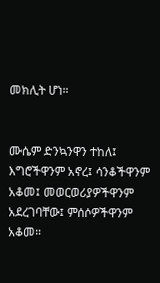መክሊት ሆነ።


ሙሴም ድንኳንዋን ተከለ፤ እግሮችዋንም አኖረ፤ ሳንቆችዋንም አቆመ፤ መወርወሪያዎችዋንም አደረገባቸው፤ ምሰሶዎችዋንም አቆመ።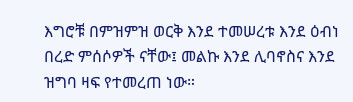እግሮቹ በምዝምዝ ወርቅ እንደ ተመሠረቱ እንደ ዕብነ በረድ ምሰሶዎች ናቸው፤ መልኩ እንደ ሊባኖስና እንደ ዝግባ ዛፍ የተመረጠ ነው።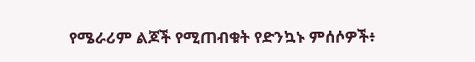የሜራሪም ልጆች የሚጠብቁት የድንኳኑ ምሰሶዎች፥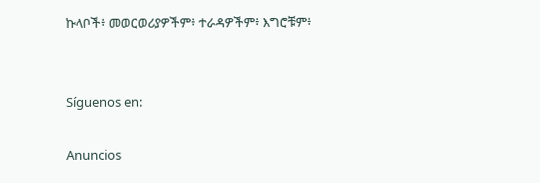ኩላቦች፥ መወርወሪያዎችም፥ ተራዳዎችም፥ እግሮቹም፥


Síguenos en:

Anuncios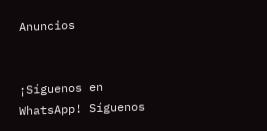Anuncios


¡Síguenos en WhatsApp! Síguenos